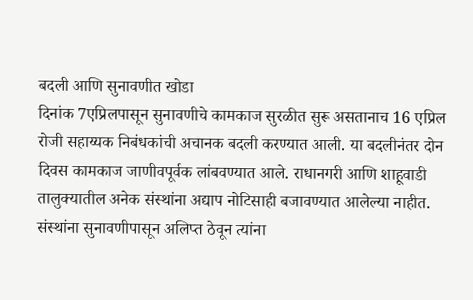बदली आणि सुनावणीत खोडा
दिनांक 7एप्रिलपासून सुनावणीचे कामकाज सुरळीत सुरू असतानाच 16 एप्रिल रोजी सहाय्यक निबंधकांची अचानक बदली करण्यात आली. या बदलीनंतर दोन दिवस कामकाज जाणीवपूर्वक लांबवण्यात आले. राधानगरी आणि शाहूवाडी तालुक्यातील अनेक संस्थांना अद्याप नोटिसाही बजावण्यात आलेल्या नाहीत. संस्थांना सुनावणीपासून अलिप्त ठेवून त्यांना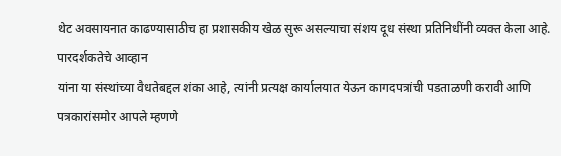थेट अवसायनात काढण्यासाठीच हा प्रशासकीय खेळ सुरू असल्याचा संशय दूध संस्था प्रतिनिधींनी व्यक्त केला आहे.
पारदर्शकतेचे आव्हान
यांना या संस्थांच्या वैधतेबद्दल शंका आहे, त्यांनी प्रत्यक्ष कार्यालयात येऊन कागदपत्रांची पडताळणी करावी आणि पत्रकारांसमोर आपले म्हणणे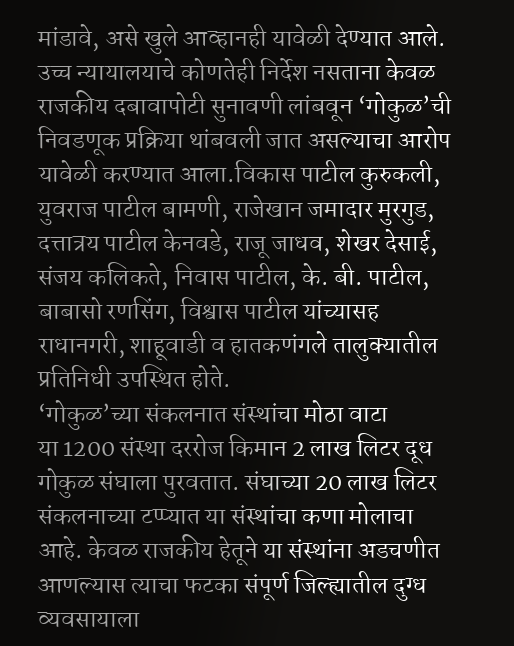मांडावे, असे खुले आव्हानही यावेळी देण्यात आले. उच्च न्यायालयाचे कोणतेही निर्देश नसताना केवळ राजकीय दबावापोटी सुनावणी लांबवून ‘गोकुळ’ची निवडणूक प्रक्रिया थांबवली जात असल्याचा आरोप यावेळी करण्यात आला.विकास पाटील कुरुकली, युवराज पाटील बामणी, राजेखान जमादार मुरगुड, दत्तात्रय पाटील केनवडे, राजू जाधव, शेखर देसाई, संजय कलिकते, निवास पाटील, के. बी. पाटील, बाबासो रणसिंग, विश्वास पाटील यांच्यासह राधानगरी, शाहूवाडी व हातकणंगले तालुक्यातील प्रतिनिधी उपस्थित होते.
‘गोकुळ’च्या संकलनात संस्थांचा मोठा वाटा
या 1200 संस्था दररोज किमान 2 लाख लिटर दूध गोकुळ संघाला पुरवतात. संघाच्या 20 लाख लिटर संकलनाच्या टप्प्यात या संस्थांचा कणा मोलाचा आहे. केवळ राजकीय हेतूने या संस्थांना अडचणीत आणल्यास त्याचा फटका संपूर्ण जिल्ह्यातील दुग्ध व्यवसायाला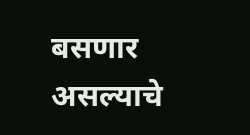बसणार असल्याचे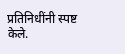प्रतिनिधींनी स्पष्ट केले.